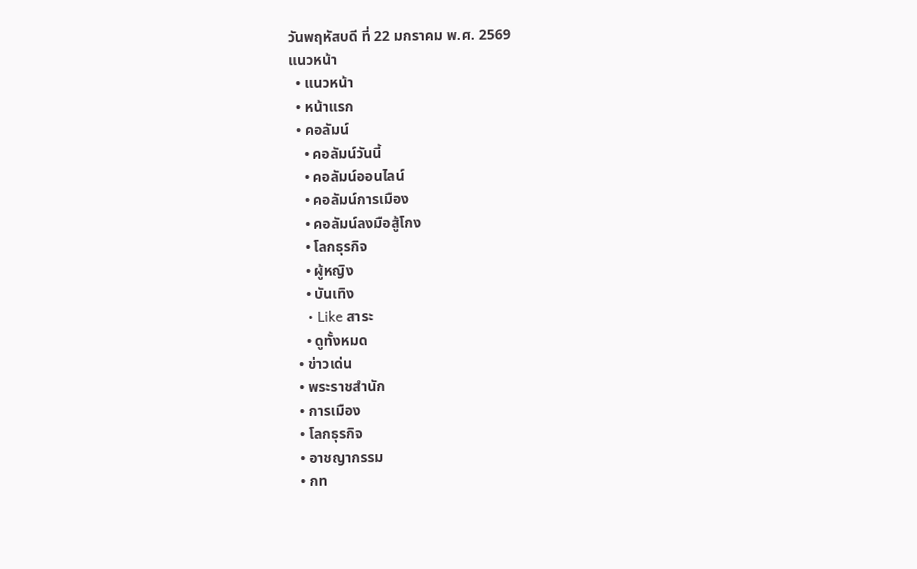วันพฤหัสบดี ที่ 22 มกราคม พ.ศ. 2569
แนวหน้า
  • แนวหน้า
  • หน้าแรก
  • คอลัมน์
    • คอลัมน์วันนี้
    • คอลัมน์ออนไลน์
    • คอลัมน์การเมือง
    • คอลัมน์ลงมือสู้โกง
    • โลกธุรกิจ
    • ผู้หญิง
    • บันเทิง
    • Like สาระ
    • ดูทั้งหมด
  • ข่าวเด่น
  • พระราชสำนัก
  • การเมือง
  • โลกธุรกิจ
  • อาชญากรรม
  • กท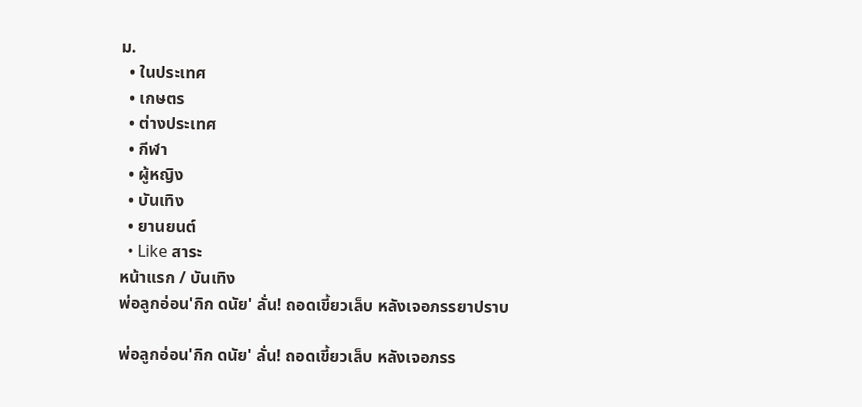ม.
  • ในประเทศ
  • เกษตร
  • ต่างประเทศ
  • กีฬา
  • ผู้หญิง
  • บันเทิง
  • ยานยนต์
  • Like สาระ
หน้าแรก / บันเทิง
พ่อลูกอ่อน'กิก ดนัย' ลั่น! ถอดเขี้ยวเล็บ หลังเจอภรรยาปราบ

พ่อลูกอ่อน'กิก ดนัย' ลั่น! ถอดเขี้ยวเล็บ หลังเจอภรร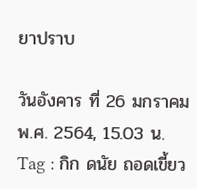ยาปราบ

วันอังคาร ที่ 26 มกราคม พ.ศ. 2564, 15.03 น.
Tag : กิก ดนัย ถอดเขี้ยว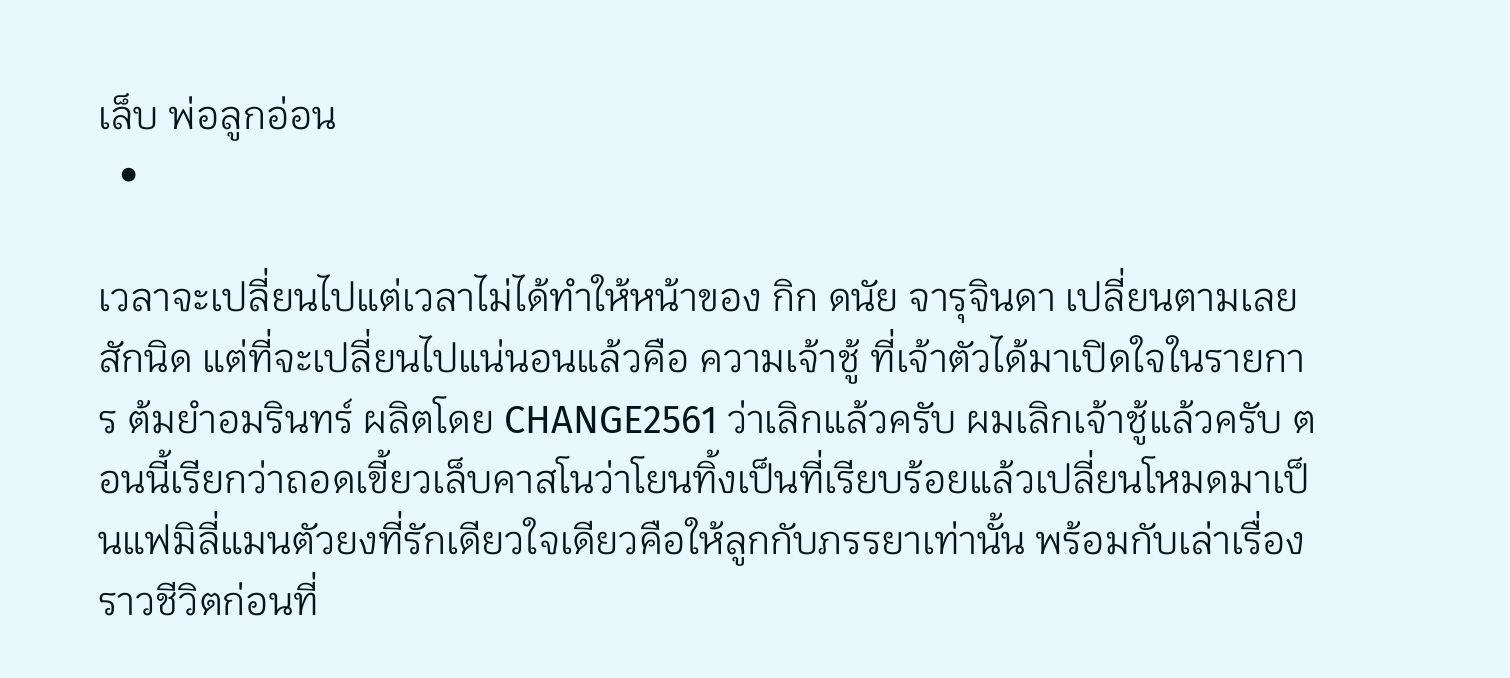เล็บ พ่อลูกอ่อน
  •

เวลาจะเปลี่ยนไปแต่เวลาไม่ได้ทำให้หน้าของ กิก ดนัย จารุจินดา เปลี่ยนตามเลยสักนิด แต่ที่จะเปลี่ยนไปแน่นอนแล้วคือ ความเจ้าชู้ ที่เจ้าตัวได้มาเปิดใจในรายการ ต้มยำอมรินทร์ ผลิตโดย CHANGE2561 ว่าเลิกแล้วครับ ผมเลิกเจ้าชู้แล้วครับ ตอนนี้เรียกว่าถอดเขี้ยวเล็บคาสโนว่าโยนทิ้งเป็นที่เรียบร้อยแล้วเปลี่ยนโหมดมาเป็นแฟมิลี่แมนตัวยงที่รักเดียวใจเดียวคือให้ลูกกับภรรยาเท่านั้น พร้อมกับเล่าเรื่องราวชีวิตก่อนที่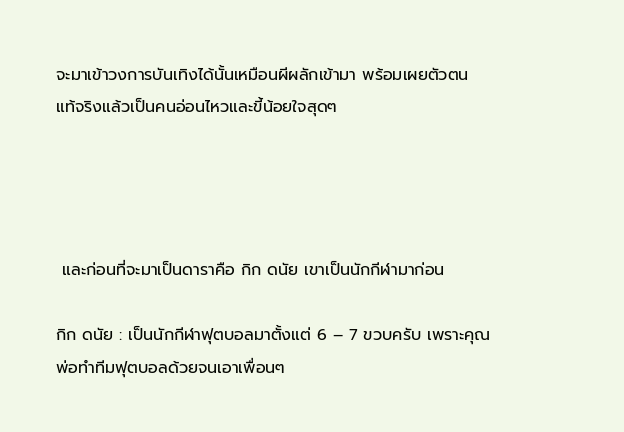จะมาเข้าวงการบันเทิงได้นั้นเหมือนผีผลักเข้ามา พร้อมเผยตัวตน แท้จริงแล้วเป็นคนอ่อนไหวและขี้น้อยใจสุดๆ




 และก่อนที่จะมาเป็นดาราคือ กิก ดนัย เขาเป็นนักกีฬามาก่อน

กิก ดนัย : เป็นนักกีฬาฟุตบอลมาตั้งแต่ 6 – 7 ขวบครับ เพราะคุณพ่อทำทีมฟุตบอลด้วยจนเอาเพื่อนๆ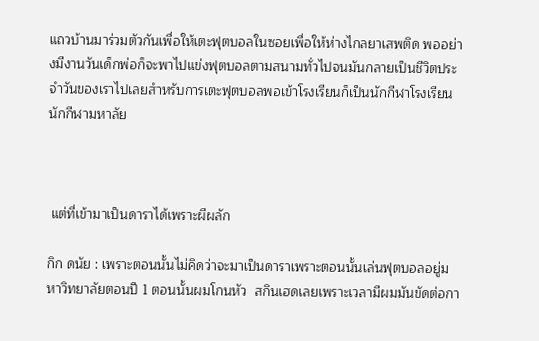แถวบ้านมาร่วมตัวกันเพื่อให้เตะฟุตบอลในซอยเพื่อให้ห่างไกลยาเสพติด พออย่างมีงานวันเด็กพ่อก็จะพาไปแข่งฟุตบอลตามสนามทั่วไปจนมันกลายเป็นชีวิตประจำวันของเราไปเลยสำหรับการเตะฟุตบอลพอเข้าโรงเรียนก็เป็นนักกีฬาโรงเรียน นักกีฬามหาลัย



 แต่ที่เข้ามาเป็นดาราได้เพราะผีผลัก

กิก ดนัย : เพราะตอนนั้นไม่คิดว่าจะมาเป็นดาราเพราะตอนนั้นเล่นฟุตบอลอยู่มหาวิทยาลัยตอนปี 1 ตอนนั้นผมโกนหัว  สกินเฮดเลยเพราะเวลามีผมมันขัดต่อกา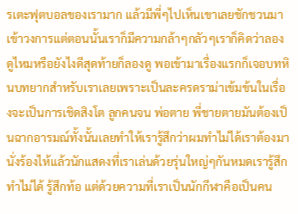รเตะฟุตบอลของเรามาก แล้วมีพี่ๆไปเห็นเขาเลยชักชวนมาเข้าวงการแต่ตอนนั้นเราก็มีความกล้าๆกลัวๆเราก็คิดว่าลองดูไหมหรือยังไงดีสุดท้ายก็ลองดู พอเข้ามาเรื่องแรกก็เจอบทหินบทยากสำหรับเราเลยเพราะเป็นละครดราม่าเข้มข้นในเรื่องจะเป็นการเชิดสิงโต ลูกคนจน พ่อตาย พี่ชายตายมันต้องเป็นฉากอารมณ์ทั้งนั้นเลยทำให้เรารู้สึกว่าผมทำไม่ได้เราต้องมานั่งร้องไห้แล้วนักแสดงที่เราเล่นด้วยรุ่นใหญ่ๆกันหมดเรารู้สึกทำไม่ได้ รู้สึกท้อ แต่ด้วยความที่เราเป็นนักกีฬาคือเป็นคน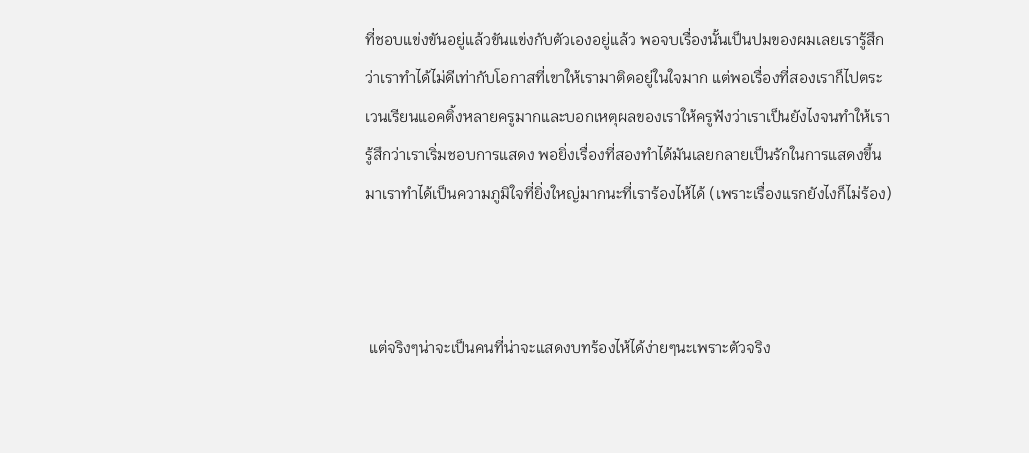ที่ชอบแข่งขันอยู่แล้วขันแข่งกับตัวเองอยู่แล้ว พอจบเรื่องนั้นเป็นปมของผมเลยเรารู้สึกว่าเราทำได้ไม่ดีเท่ากับโอกาสที่เขาให้เรามาติดอยู่ในใจมาก แต่พอเรื่องที่สองเราก็ไปตระเวนเรียนแอคติ้งหลายครูมากและบอกเหตุผลของเราให้ครูฟังว่าเราเป็นยังไงจนทำให้เรารู้สึกว่าเราเริ่มชอบการแสดง พอยิ่งเรื่องที่สองทำได้มันเลยกลายเป็นรักในการแสดงขึ้นมาเราทำได้เป็นความภูมิใจที่ยิ่งใหญ่มากนะที่เราร้องไห้ได้ (เพราะเรื่องแรกยังไงก็ไม่ร้อง)



 แต่จริงๆน่าจะเป็นคนที่น่าจะแสดงบทร้องไห้ได้ง่ายๆนะเพราะตัวจริง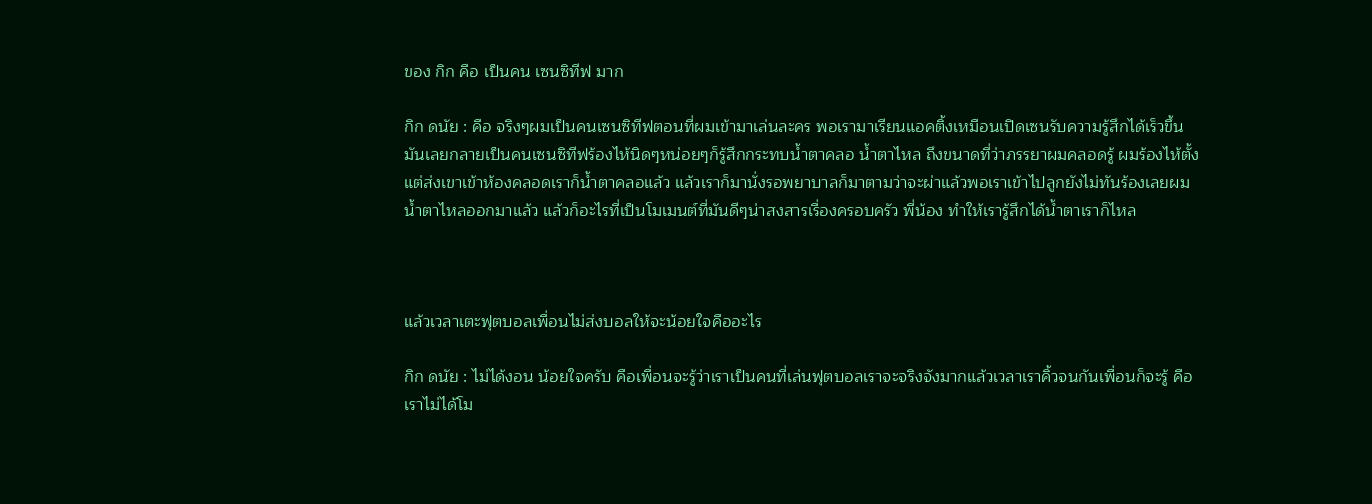ของ กิก คือ เป็นคน เซนซิทีฟ มาก

กิก ดนัย : คือ จริงๆผมเป็นคนเซนซิทีฟตอนที่ผมเข้ามาเล่นละคร พอเรามาเรียนแอคติ้งเหมือนเปิดเซนรับความรู้สึกได้เร็วขึ้น มันเลยกลายเป็นคนเซนซิทีฟร้องไห้นิดๆหน่อยๆก็รู้สึกกระทบน้ำตาคลอ น้ำตาไหล ถึงขนาดที่ว่าภรรยาผมคลอดรู้ ผมร้องไห้ตั้งแต่ส่งเขาเข้าห้องคลอดเราก็น้ำตาคลอแล้ว แล้วเราก็มานั่งรอพยาบาลก็มาตามว่าจะผ่าแล้วพอเราเข้าไปลูกยังไม่ทันร้องเลยผมน้ำตาไหลออกมาแล้ว แล้วก็อะไรที่เป็นโมเมนต์ที่มันดีๆน่าสงสารเรื่องครอบครัว พี่น้อง ทำให้เรารู้สึกได้น้ำตาเราก็ไหล



แล้วเวลาเตะฟุตบอลเพื่อนไม่ส่งบอลให้จะน้อยใจคืออะไร

กิก ดนัย : ไม่ได้งอน น้อยใจครับ คือเพื่อนจะรู้ว่าเราเป็นคนที่เล่นฟุตบอลเราจะจริงจังมากแล้วเวลาเราคิ้วจนกันเพื่อนก็จะรู้ คือเราไม่ได้โม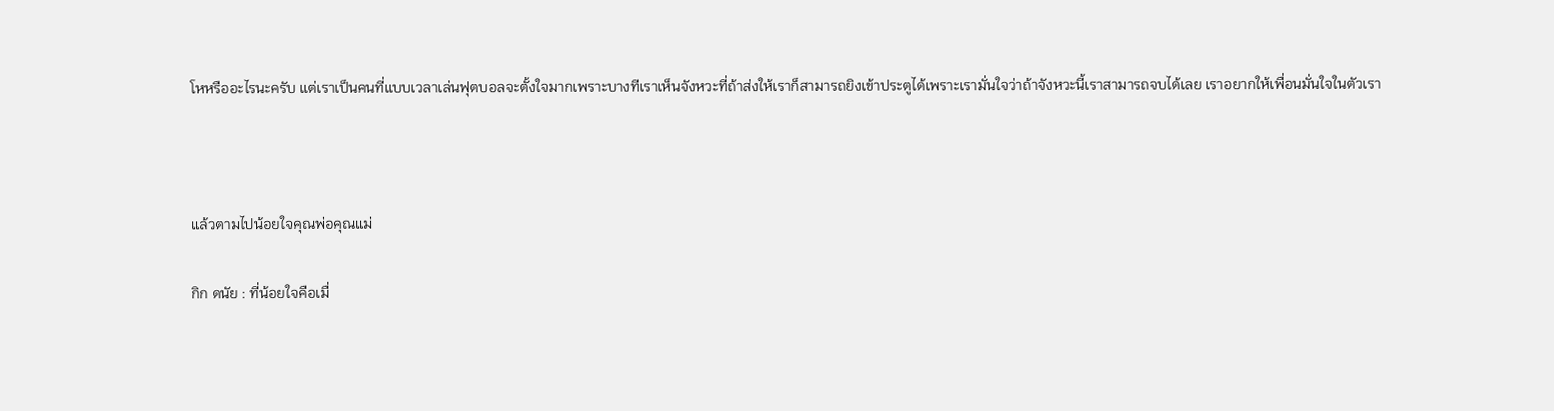โหหรืออะไรนะครับ แต่เราเป็นคนที่แบบเวลาเล่นฟุตบอลจะตั้งใจมากเพราะบางทีเราเห็นจังหวะที่ถ้าส่งให้เราก็สามารถยิงเข้าประตูได้เพราะเรามั่นใจว่าถ้าจังหวะนี้เราสามารถจบได้เลย เราอยากให้เพื่อนมั่นใจในตัวเรา



แล้วตามไปน้อยใจคุณพ่อคุณแม่

กิก ดนัย : ที่น้อยใจคือเมื่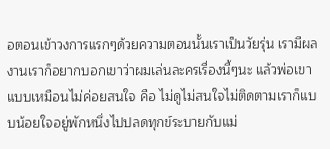อตอนเข้าวงการแรกๆด้วยความตอนนั้นเราเป็นวัยรุ่น เรามีผลงานเราก็อยากบอกเขาว่าผมเล่นละครเรื่องนี้ๆนะ แล้วพ่อเขาแบบเหมือนไม่ค่อยสนใจ คือ ไม่ดูไม่สนใจไม่ติดตามเราก็แบบน้อยใจอยู่พักหนึ่งไปปลดทุกข์ระบายกับแม่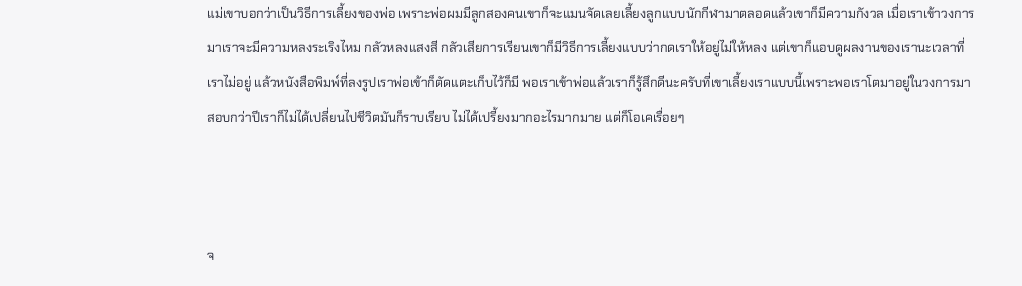แม่เขาบอกว่าเป็นวิธีการเลี้ยงของพ่อ เพราะพ่อผมมีลูกสองคนเขาก็จะแมนจัดเลยเลี้ยงลูกแบบนักกีฬามาตลอดแล้วเขาก็มีความกังวล เมื่อเราเข้าวงการมาเราจะมีความหลงระเริงไหม กลัวหลงแสงสี กลัวเสียการเรียนเขาก็มีวิธีการเลี้ยงแบบว่ากดเราให้อยู่ไม่ให้หลง แต่เขาก็แอบดูผลงานของเรานะเวลาที่เราไม่อยู่ แล้วหนังสือพิมพ์ที่ลงรูปเราพ่อเข้าก็ตัดแตะเก็บไว้ก็มี พอเราเข้าพ่อแล้วเราก็รู้สึกดีนะครับที่เขาเลี้ยงเราแบบนี้เพราะพอเราโตมาอยู่ในวงการมาสอบกว่าปีเราก็ไม่ได้เปลี่ยนไปชีวิตมันก็ราบเรียบ ไม่ได้เปรี้ยงมากอะไรมากมาย แต่ก็โอเคเรื่อยๆ



จ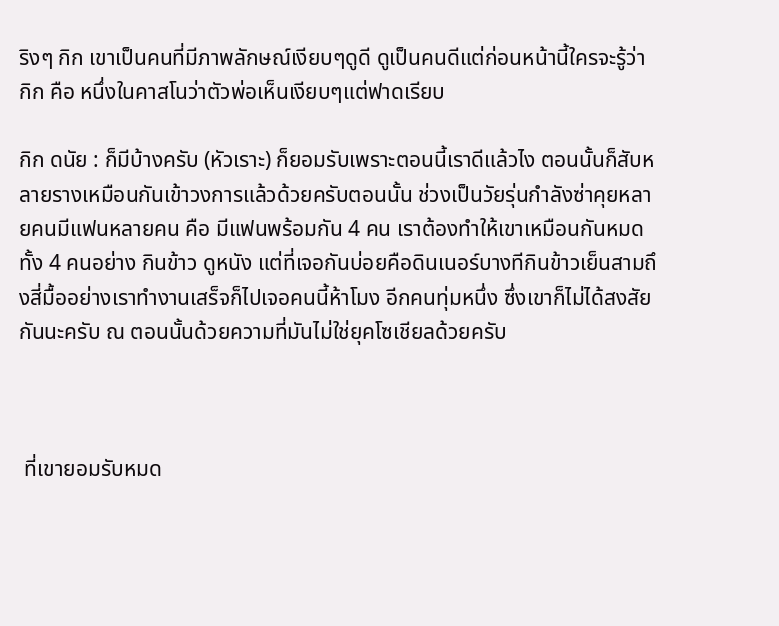ริงๆ กิก เขาเป็นคนที่มีภาพลักษณ์เงียบๆดูดี ดูเป็นคนดีแต่ก่อนหน้านี้ใครจะรู้ว่า กิก คือ หนึ่งในคาสโนว่าตัวพ่อเห็นเงียบๆแต่ฟาดเรียบ

กิก ดนัย : ก็มีบ้างครับ (หัวเราะ) ก็ยอมรับเพราะตอนนี้เราดีแล้วไง ตอนนั้นก็สับหลายรางเหมือนกันเข้าวงการแล้วด้วยครับตอนนั้น ช่วงเป็นวัยรุ่นกำลังซ่าคุยหลายคนมีแฟนหลายคน คือ มีแฟนพร้อมกัน 4 คน เราต้องทำให้เขาเหมือนกันหมดทั้ง 4 คนอย่าง กินข้าว ดูหนัง แต่ที่เจอกันบ่อยคือดินเนอร์บางทีกินข้าวเย็นสามถึงสี่มื้ออย่างเราทำงานเสร็จก็ไปเจอคนนี้ห้าโมง อีกคนทุ่มหนึ่ง ซึ่งเขาก็ไม่ได้สงสัยกันนะครับ ณ ตอนนั้นด้วยความที่มันไม่ใช่ยุคโซเชียลด้วยครับ



 ที่เขายอมรับหมด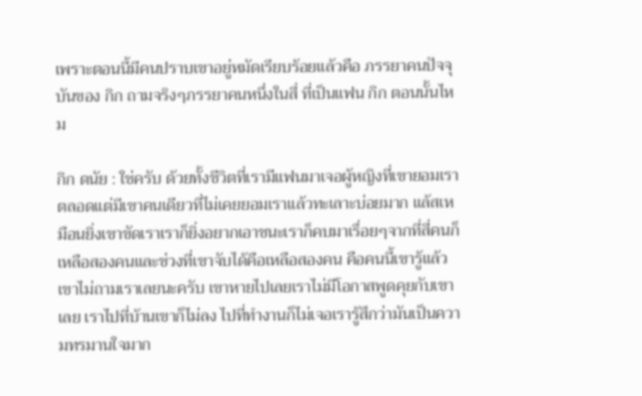เพราะตอนนี้มีคนปราบเขาอยู่หมัดเรียบร้อยแล้วคือ ภรรยาคนปัจจุบันของ กิก ถามจริงๆภรรยาคนหนึ่งในสี่ ที่เป็นแฟน กิก ตอนนั้นไหม

กิก ดนัย : ใช่ครับ ด้วยทั้งชีวิตที่เรามีแฟนมาเจอผู้หญิงที่เขายอมเราตลอดแต่มีเขาคนเดียวที่ไม่เคยยอมเราแล้วทะเลาะบ่อยมาก แล้สเหมือนยิ่งเขาขัดเราเราก็ยิ่งอยากเอาชนะเราก็คบมาเรื่อยๆจากที่สี่คนก็เหลือสองคนและช่วงที่เขาจับได้คือเหลือสองคน คือคนนี้เขารู้แล้วเขาไม่ถามเราเลยนะครับ เขาหายไปเลยเราไม่มีโอกาสพูดคุยกับเขาเลย เราไปที่บ้านเขาก็ไม่ลง ไปที่ทำงานก็ไม่เจอเรารู้สึกว่ามันเป็นความทรมานใจมาก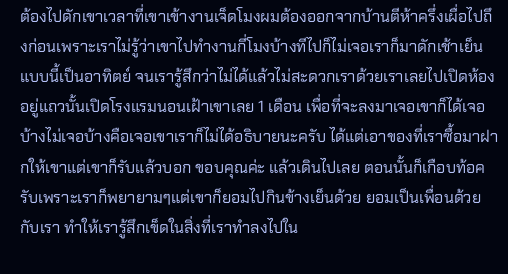ต้องไปดักเขาเวลาที่เขาเข้างานเจ็ดโมงผมต้องออกจากบ้านตีห้าครึ่งเผื่อไปถึงก่อนเพราะเราไม่รู้ว่าเขาไปทำงานกี่โมงบ้างทีไปก็ไม่เจอเราก็มาดักเช้าเย็นแบบนี้เป็นอาทิตย์ จนเรารู้สึกว่าไม่ได้แล้วไม่สะดวกเราด้วยเราเลยไปเปิดห้องอยู่แถวนั้นเปิดโรงแรมนอนเฝ้าเขาเลย 1 เดือน เพื่อที่จะลงมาเจอเขาก็ได้เจอบ้างไม่เจอบ้างคือเจอเขาเราก็ไม่ได้อธิบายนะครับ ได้แต่เอาของที่เราซื้อมาฝากให้เขาแต่เขาก็รับแล้วบอก ขอบคุณค่ะ แล้วเดินไปเลย ตอนนั้นก็เกือบท้อครับเพราะเราก็พยายามๆแต่เขาก็ยอมไปกินข้างเย็นด้วย ยอมเป็นเพื่อนด้วยกับเรา ทำให้เรารู้สึกเข็ดในสิ่งที่เราทำลงไปใน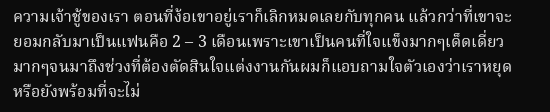ความเจ้าชู้ของเรา ตอนที่ง้อเขาอยู่เราก็เลิกหมดเลยกับทุกคน แล้วกว่าที่เขาจะยอมกลับมาเป็นแฟนคือ 2 – 3 เดือนเพราะเขาเป็นคนที่ใจแข็งมากๆเด็ดเดี่ยวมากๆจนมาถึงช่วงที่ต้องตัดสินใจแต่งงานกันผมก็แอบถามใจตัวเองว่าเราหยุดหรือยังพร้อมที่จะไม่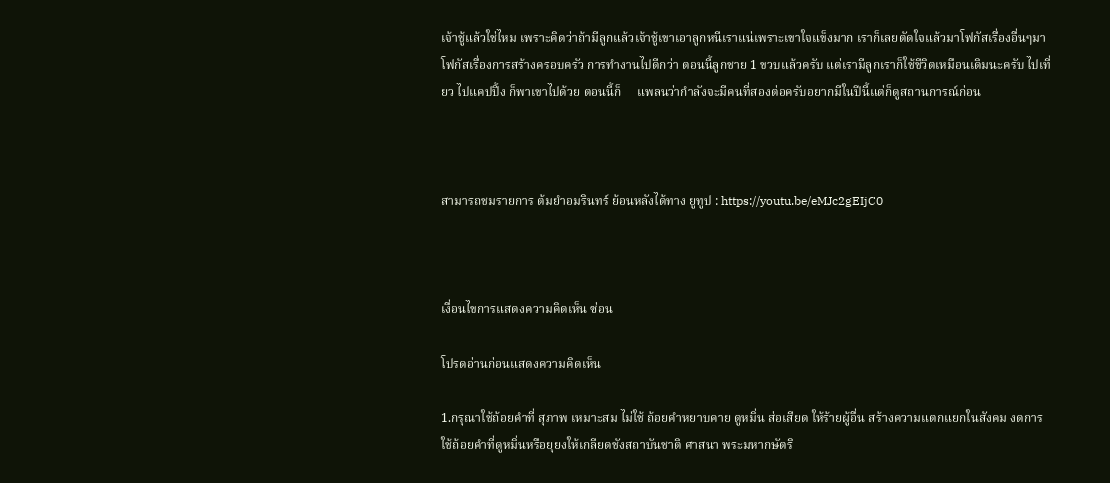เจ้าชู้แล้วใช่ไหม เพราะคิดว่าถ้ามีลูกแล้วเจ้าชู้เขาเอาลูกหนีเราแน่เพราะเขาใจแข็งมาก เราก็เลยตัดใจแล้วมาโฟกัสเรื่องอื่นๆมาโฟกัสเรื่องการสร้างครอบครัว การทำงานไปดีกว่า ตอนนี้ลูกชาย 1 ขวบแล้วครับ แต่เรามีลูกเราก็ใช้ชีวิตเหมือนเดิมนะครับ ไปเที่ยว ไปแคปปิ้ง ก็พาเขาไปด้วย ตอนนี้ก็     แพลนว่ากำลังจะมีคนที่สองต่อครับอยากมีในปีนี้แต่ก็ดูสถานการณ์ก่อน



สามารถชมรายการ ต้มยำอมรินทร์ ย้อนหลังได้ทาง ยูทูป : https://youtu.be/eMJc2gEIjC0



เงื่อนไขการแสดงความคิดเห็น ซ่อน

โปรดอ่านก่อนแสดงความคิดเห็น

1.กรุณาใช้ถ้อยคำที่ สุภาพ เหมาะสม ไม่ใช้ ถ้อยคำหยาบคาย ดูหมิ่น ส่อเสียด ให้ร้ายผู้อื่น สร้างความแตกแยกในสังคม งดการใช้ถ้อยคำที่ดูหมิ่นหรือยุยงให้เกลียดชังสถาบันชาติ ศาสนา พระมหากษัตริ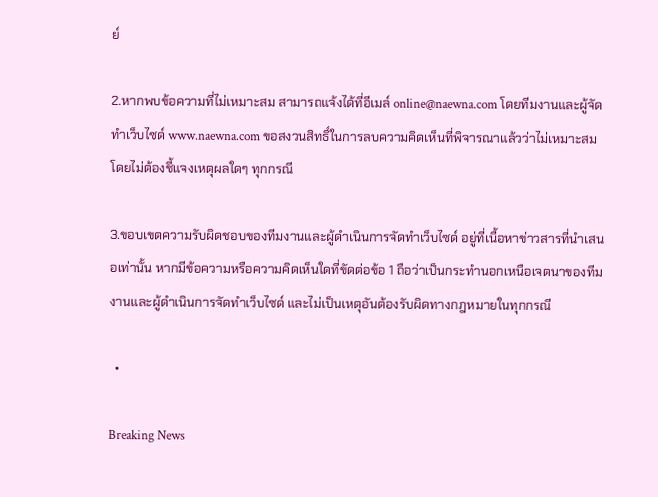ย์

2.หากพบข้อความที่ไม่เหมาะสม สามารถแจ้งได้ที่อีเมล์ online@naewna.com โดยทีมงานและผู้จัดทำเว็บไซด์ www.naewna.com ขอสงวนสิทธิ์ในการลบความคิดเห็นที่พิจารณาแล้วว่าไม่เหมาะสม โดยไม่ต้องชี้แจงเหตุผลใดๆ ทุกกรณี

3.ขอบเขตความรับผิดชอบของทีมงานและผู้ดำเนินการจัดทำเว็บไซด์ อยู่ที่เนื้อหาข่าวสารที่นำเสนอเท่านั้น หากมีข้อความหรือความคิดเห็นใดที่ขัดต่อข้อ 1 ถือว่าเป็นกระทำนอกเหนือเจตนาของทีมงานและผู้ดำเนินการจัดทำเว็บไซด์ และไม่เป็นเหตุอันต้องรับผิดทางกฎหมายในทุกกรณี

  •

Breaking News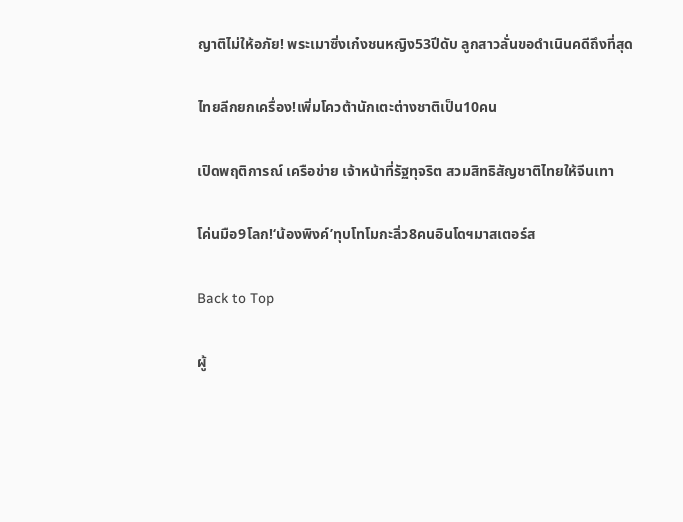ญาติไม่ให้อภัย! พระเมาซิ่งเก๋งชนหญิง53ปีดับ ลูกสาวลั่นขอดำเนินคดีถึงที่สุด

ไทยลีกยกเครื่อง!เพิ่มโควต้านักเตะต่างชาติเป็น10คน

เปิดพฤติการณ์ เครือข่าย เจ้าหน้าที่รัฐทุจริต สวมสิทธิสัญชาติไทยให้จีนเทา

โค่นมือ9โลก!‘น้องพิงค์’ทุบโทโมกะลิ่ว8คนอินโดฯมาสเตอร์ส

Back to Top

ผู้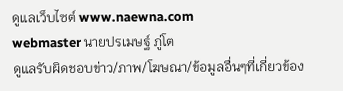ดูแลเว็บไซต์ www.naewna.com
webmaster นายปรเมษฐ์ ภู่โต
ดูแลรับผิดชอบข่าว/ภาพ/โฆษณา/ข้อมูลอื่นๆที่เกี่ยวข้อง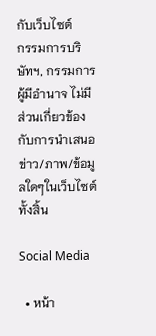กับเว็บไซต์
กรรมการบริษัทฯ, กรรมการผู้มีอำนาจ ไม่มีส่วนเกี่ยวข้องกับการนำเสนอข่าว/ภาพ/ข้อมูลใดๆในเว็บไซต์ทั้งสิ้น

Social Media

  • หน้า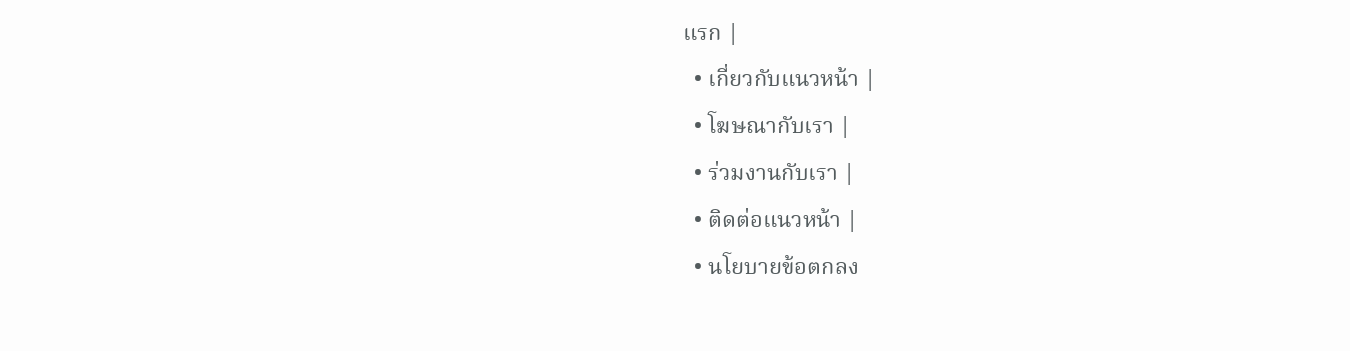แรก |
  • เกี่ยวกับแนวหน้า |
  • โฆษณากับเรา |
  • ร่วมงานกับเรา |
  • ติดต่อแนวหน้า |
  • นโยบายข้อตกลง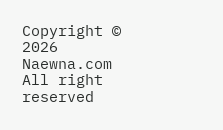Copyright © 2026 Naewna.com All right reserved